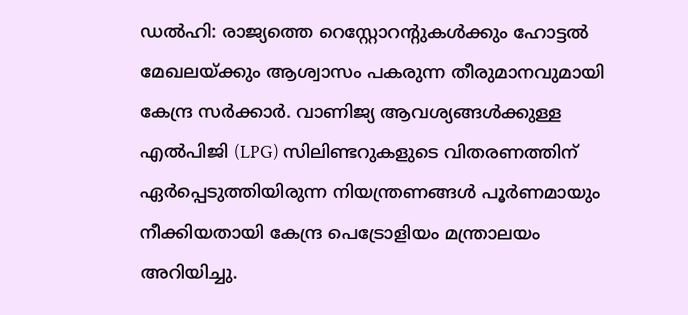ഡൽഹി: രാജ്യത്തെ റെസ്റ്റോറന്റുകൾക്കും ഹോട്ടൽ മേഖലയ്ക്കും ആശ്വാസം പകരുന്ന തീരുമാനവുമായി കേന്ദ്ര സർക്കാർ. വാണിജ്യ ആവശ്യങ്ങൾക്കുള്ള എൽപിജി (LPG) സിലിണ്ടറുകളുടെ വിതരണത്തിന് ഏർപ്പെടുത്തിയിരുന്ന നിയന്ത്രണങ്ങൾ പൂർണമായും നീക്കിയതായി കേന്ദ്ര പെട്രോളിയം മന്ത്രാലയം അറിയിച്ചു.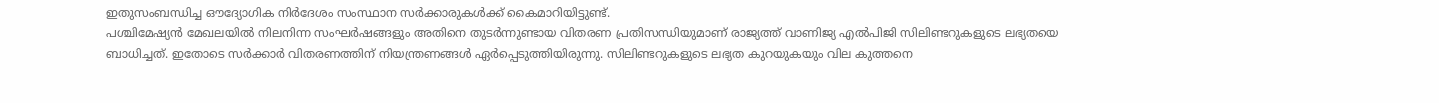ഇതുസംബന്ധിച്ച ഔദ്യോഗിക നിർദേശം സംസ്ഥാന സർക്കാരുകൾക്ക് കൈമാറിയിട്ടുണ്ട്.
പശ്ചിമേഷ്യൻ മേഖലയിൽ നിലനിന്ന സംഘർഷങ്ങളും അതിനെ തുടർന്നുണ്ടായ വിതരണ പ്രതിസന്ധിയുമാണ് രാജ്യത്ത് വാണിജ്യ എൽപിജി സിലിണ്ടറുകളുടെ ലഭ്യതയെ ബാധിച്ചത്. ഇതോടെ സർക്കാർ വിതരണത്തിന് നിയന്ത്രണങ്ങൾ ഏർപ്പെടുത്തിയിരുന്നു. സിലിണ്ടറുകളുടെ ലഭ്യത കുറയുകയും വില കുത്തനെ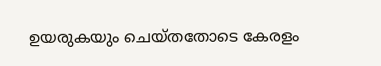ഉയരുകയും ചെയ്തതോടെ കേരളം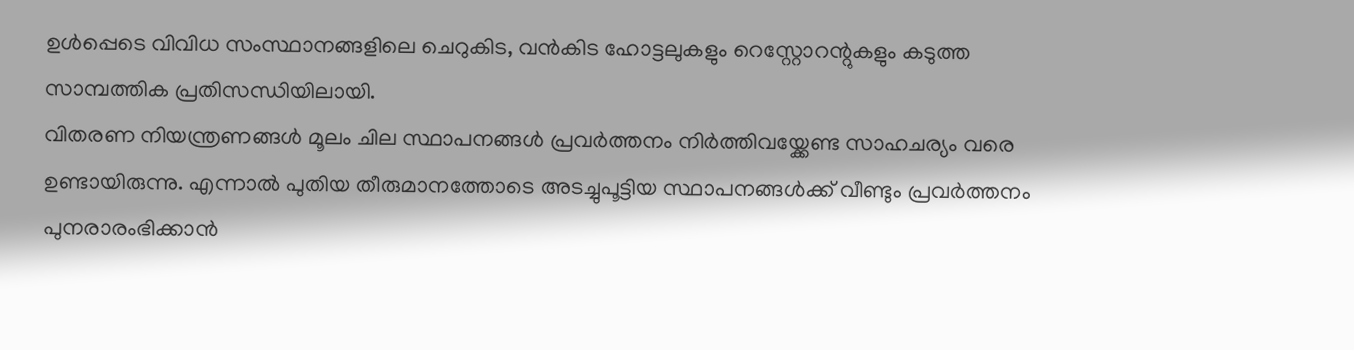ഉൾപ്പെടെ വിവിധ സംസ്ഥാനങ്ങളിലെ ചെറുകിട, വൻകിട ഹോട്ടലുകളും റെസ്റ്റോറന്റുകളും കടുത്ത സാമ്പത്തിക പ്രതിസന്ധിയിലായി.
വിതരണ നിയന്ത്രണങ്ങൾ മൂലം ചില സ്ഥാപനങ്ങൾ പ്രവർത്തനം നിർത്തിവയ്ക്കേണ്ട സാഹചര്യം വരെ ഉണ്ടായിരുന്നു. എന്നാൽ പുതിയ തീരുമാനത്തോടെ അടച്ചുപൂട്ടിയ സ്ഥാപനങ്ങൾക്ക് വീണ്ടും പ്രവർത്തനം പുനരാരംഭിക്കാൻ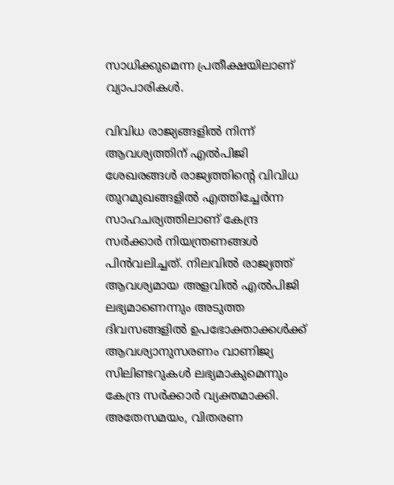സാധിക്കുമെന്ന പ്രതീക്ഷയിലാണ് വ്യാപാരികൾ.

വിവിധ രാജ്യങ്ങളിൽ നിന്ന് ആവശ്യത്തിന് എൽപിജി ശേഖരങ്ങൾ രാജ്യത്തിന്റെ വിവിധ തുറമുഖങ്ങളിൽ എത്തിച്ചേർന്ന സാഹചര്യത്തിലാണ് കേന്ദ്ര സർക്കാർ നിയന്ത്രണങ്ങൾ പിൻവലിച്ചത്. നിലവിൽ രാജ്യത്ത് ആവശ്യമായ അളവിൽ എൽപിജി ലഭ്യമാണെന്നും അടുത്ത ദിവസങ്ങളിൽ ഉപഭോക്താക്കൾക്ക് ആവശ്യാനുസരണം വാണിജ്യ സിലിണ്ടറുകൾ ലഭ്യമാകുമെന്നും കേന്ദ്ര സർക്കാർ വ്യക്തമാക്കി.
അതേസമയം, വിതരണ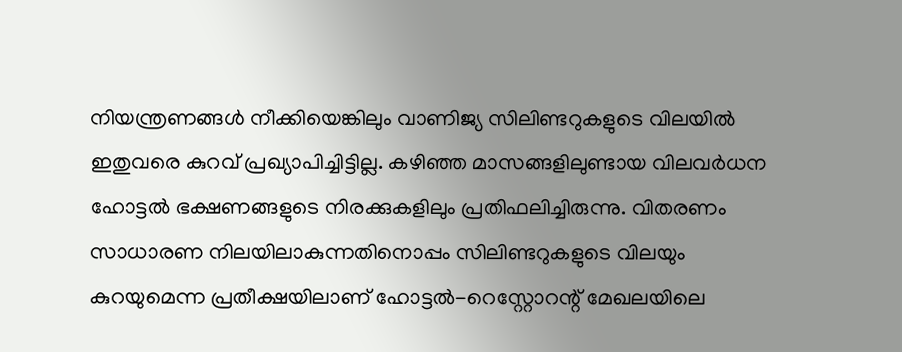നിയന്ത്രണങ്ങൾ നീക്കിയെങ്കിലും വാണിജ്യ സിലിണ്ടറുകളുടെ വിലയിൽ ഇതുവരെ കുറവ് പ്രഖ്യാപിച്ചിട്ടില്ല. കഴിഞ്ഞ മാസങ്ങളിലുണ്ടായ വിലവർധന ഹോട്ടൽ ഭക്ഷണങ്ങളുടെ നിരക്കുകളിലും പ്രതിഫലിച്ചിരുന്നു. വിതരണം സാധാരണ നിലയിലാകുന്നതിനൊപ്പം സിലിണ്ടറുകളുടെ വിലയും കുറയുമെന്ന പ്രതീക്ഷയിലാണ് ഹോട്ടൽ-റെസ്റ്റോറന്റ് മേഖലയിലെ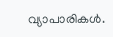വ്യാപാരികൾ.